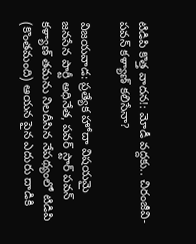టిడిపి కొత్త వాదన!: మోడీ వద్దకు.. చిరంజీవి-పవన్ కళ్యాణ్ కలిసేనా?

విజయవాడ: ప్రత్యేక హోదా విషయమై జనసేన పార్టీ అధినేత, పవర్ స్టార్ పవన్ కళ్యాణ్ తమను నిలదీసిన నేపథ్యంలో టిడిపి (కొంతమంది) ఆయన పైన ఎదురు దాడికి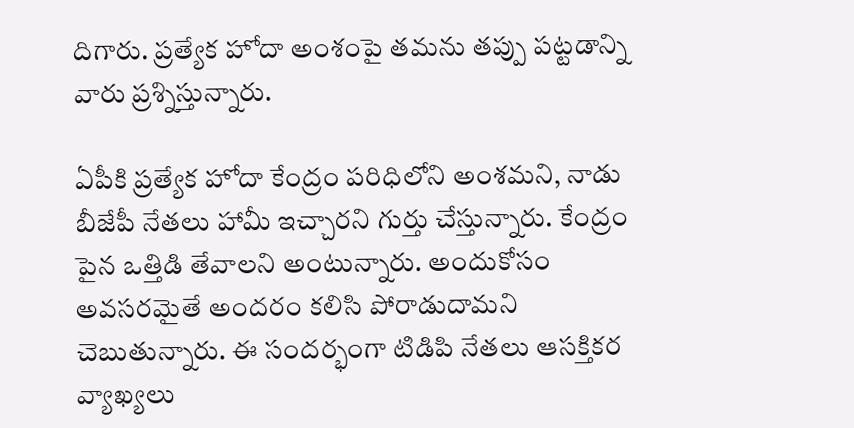దిగారు. ప్రత్యేక హోదా అంశంపై తమను తప్పు పట్టడాన్ని వారు ప్రశ్నిస్తున్నారు.

ఏపీకి ప్రత్యేక హోదా కేంద్రం పరిధిలోని అంశమని, నాడు బీజేపీ నేతలు హామీ ఇచ్చారని గుర్తు చేస్తున్నారు. కేంద్రం పైన ఒత్తిడి తేవాలని అంటున్నారు. అందుకోసం అవసరమైతే అందరం కలిసి పోరాడుదామని చెబుతున్నారు. ఈ సందర్భంగా టిడిపి నేతలు ఆసక్తికర వ్యాఖ్యలు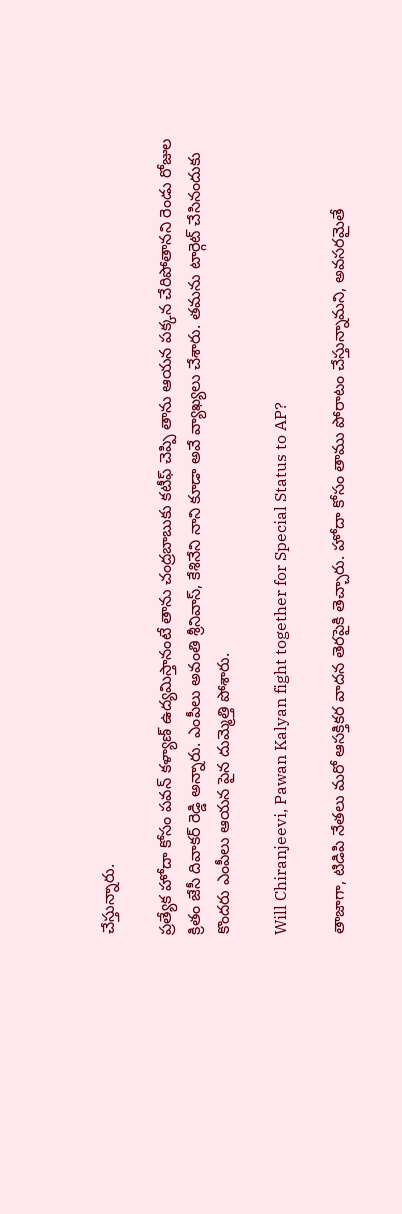చేస్తున్నారు.

ప్రత్యేక హోదా కోసం పవన్ కళ్యాణ్ ఉద్యమిస్తానంటే తాను చంద్రబాబుకు కటీఫ్ చెప్పి తాను ఆయన పక్కన చేరిపోతానని రెండు రోజుల క్రితం జేసీ దివాకర్ రెడ్డి అన్నారు. ఎంపీలు అవంతి శ్రీనివాస్, కేశినేని నాని కూడా అవే వ్యాఖ్యలు చేశారు. తమను టార్గెట్ చేసినందుకు కొందరు ఎంపీలు ఆయన పైన దుమ్మెత్తి పోశారు.

Will Chiranjeevi, Pawan Kalyan fight together for Special Status to AP?

తాజాగా, టిడిపి నేతలు మరో ఆసక్తికర వాదన తెరపైకి తెచ్చారు. హోదా కోసం తాము పోరాటం చేస్తున్నామని, అవసరమైతే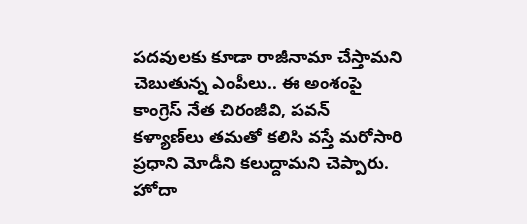పదవులకు కూడా రాజీనామా చేస్తామని చెబుతున్న ఎంపీలు.. ఈ అంశంపై కాంగ్రెస్ నేత చిరంజీవి, పవన్ కళ్యాణ్‌లు తమతో కలిసి వస్తే మరోసారి ప్రధాని మోడీని కలుద్దామని చెప్పారు. హోదా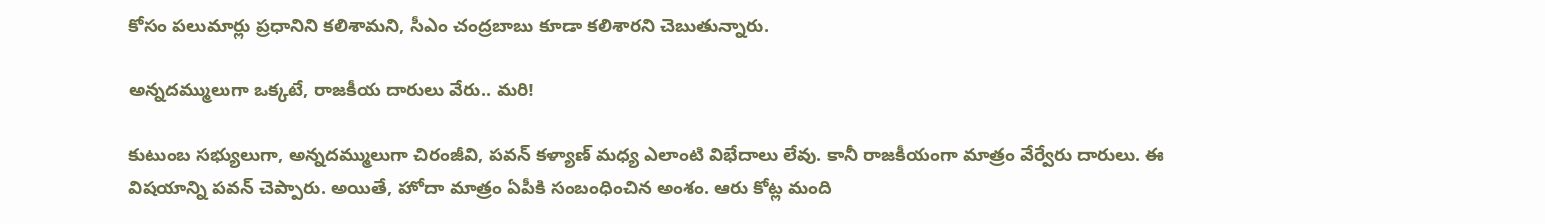కోసం పలుమార్లు ప్రధానిని కలిశామని, సీఎం చంద్రబాబు కూడా కలిశారని చెబుతున్నారు.

అన్నదమ్ములుగా ఒక్కటే, రాజకీయ దారులు వేరు.. మరి!

కుటుంబ సభ్యులుగా, అన్నదమ్ములుగా చిరంజీవి, పవన్ కళ్యాణ్ మధ్య ఎలాంటి విభేదాలు లేవు. కానీ రాజకీయంగా మాత్రం వేర్వేరు దారులు. ఈ విషయాన్ని పవన్ చెప్పారు. అయితే, హోదా మాత్రం ఏపీకి సంబంధించిన అంశం. ఆరు కోట్ల మంది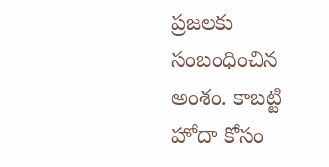ప్రజలకు సంబంధించిన అంశం. కాబట్టి హోదా కోసం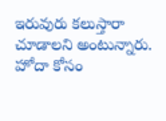ఇరువురు కలుస్తారా చూడాలని అంటున్నారు. హోదా కోసం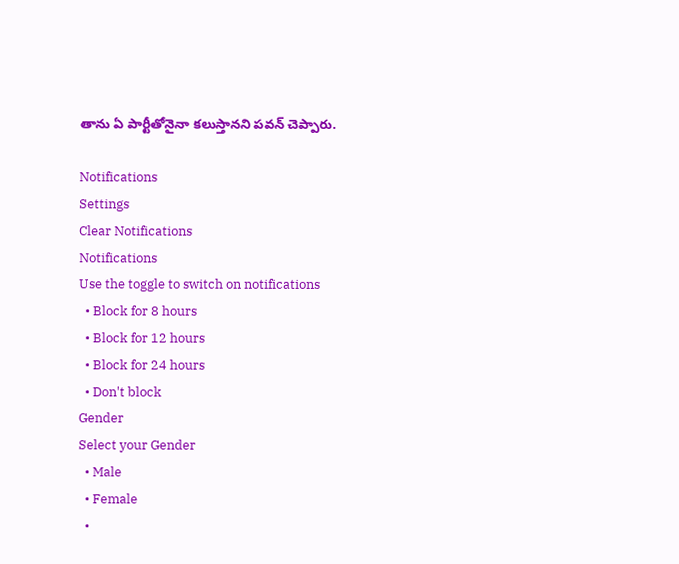తాను ఏ పార్టీతోనైనా కలుస్తానని పవన్ చెప్పారు.

Notifications
Settings
Clear Notifications
Notifications
Use the toggle to switch on notifications
  • Block for 8 hours
  • Block for 12 hours
  • Block for 24 hours
  • Don't block
Gender
Select your Gender
  • Male
  • Female
  •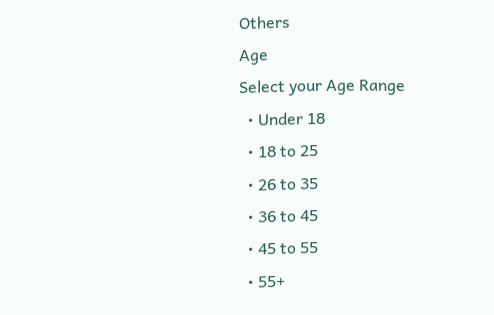Others
Age
Select your Age Range
  • Under 18
  • 18 to 25
  • 26 to 35
  • 36 to 45
  • 45 to 55
  • 55+